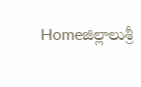Homeజిల్లాలుశ్రీ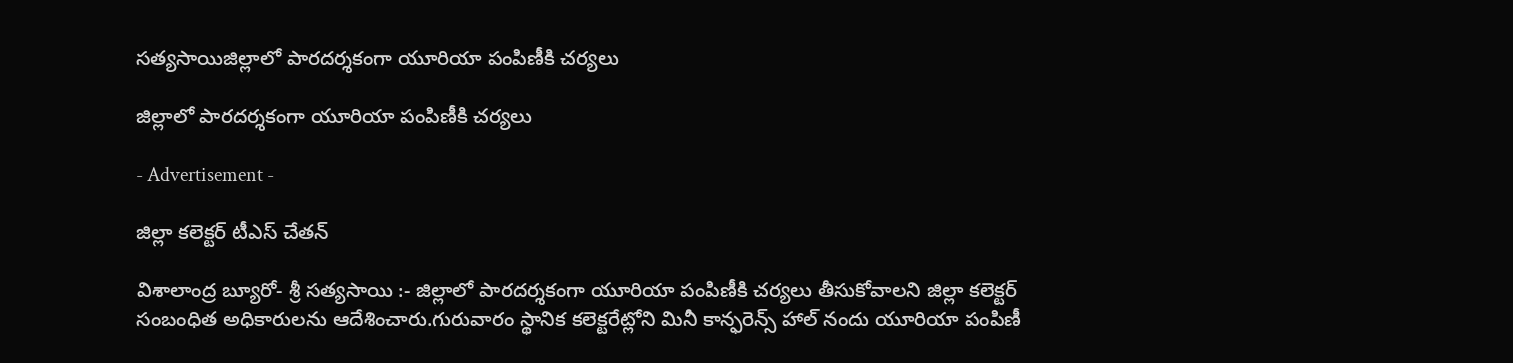సత్యసాయిజిల్లాలో పారదర్శకంగా యూరియా పంపిణీకి చర్యలు

జిల్లాలో పారదర్శకంగా యూరియా పంపిణీకి చర్యలు

- Advertisement -

జిల్లా కలెక్టర్ టీఎస్ చేతన్

విశాలాంద్ర బ్యూరో- శ్రీ సత్యసాయి :- జిల్లాలో పారదర్శకంగా యూరియా పంపిణీకి చర్యలు తీసుకోవాలని జిల్లా కలెక్టర్ సంబంధిత అధికారులను ఆదేశించారు.గురువారం స్థానిక కలెక్టరేట్లోని మినీ కాన్ఫరెన్స్ హాల్ నందు యూరియా పంపిణీ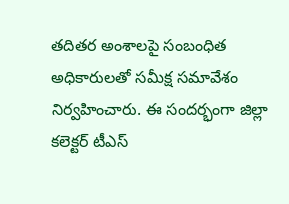తదితర అంశాలపై సంబంధిత అధికారులతో సమీక్ష సమావేశం నిర్వహించారు. ఈ సందర్భంగా జిల్లా కలెక్టర్ టీఎస్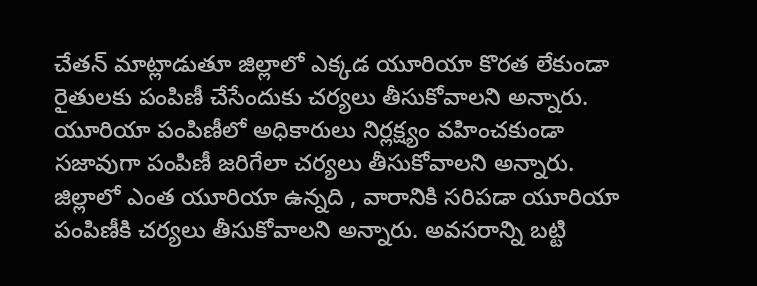చేతన్ మాట్లాడుతూ జిల్లాలో ఎక్కడ యూరియా కొరత లేకుండా రైతులకు పంపిణీ చేసేందుకు చర్యలు తీసుకోవాలని అన్నారు. యూరియా పంపిణీలో అధికారులు నిర్లక్ష్యం వహించకుండా సజావుగా పంపిణీ జరిగేలా చర్యలు తీసుకోవాలని అన్నారు. జిల్లాలో ఎంత యూరియా ఉన్నది , వారానికి సరిపడా యూరియా పంపిణీకి చర్యలు తీసుకోవాలని అన్నారు. అవసరాన్ని బట్టి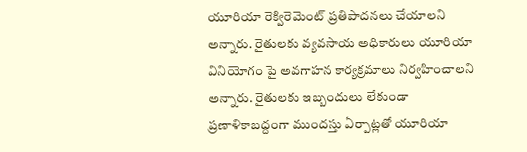యూరియా రెక్విరెమెంట్ ప్రతిపాదనలు చేయాలని అన్నారు. రైతులకు వ్యవసాయ అధికారులు యూరియా వినియోగం పై అవగాహన కార్యక్రమాలు నిర్వహించాలని అన్నారు. రైతులకు ఇబ్బందులు లేకుండా ప్రణాళికాబద్దంగా ముందస్తు ఏర్పాట్లతో యూరియా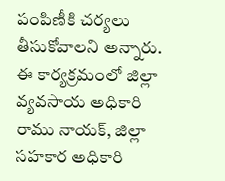పంపిణీకి చర్యలు తీసుకోవాలని అన్నారు.
ఈ కార్యక్రమంలో జిల్లా వ్యవసాయ అధికారి రాము నాయక్, జిల్లా సహకార అధికారి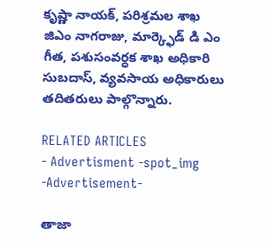కృష్ణా నాయక్, పరిశ్రమల శాఖ జిఎం నాగరాజు, మార్క్ఫెడ్ డి ఎం గీత, పశుసంవర్ధక శాఖ అధికారి సుబదాస్, వ్యవసాయ అధికారులు తదితరులు పాల్గొన్నారు.

RELATED ARTICLES
- Advertisment -spot_img
-Advertisement-

తాజా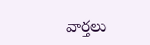వార్తలు